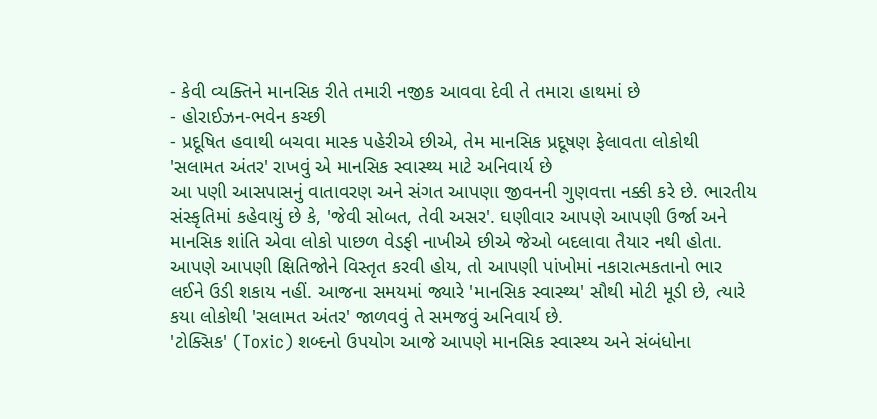- કેવી વ્યક્તિને માનસિક રીતે તમારી નજીક આવવા દેવી તે તમારા હાથમાં છે
- હોરાઈઝન-ભવેન કચ્છી
- પ્રદૂષિત હવાથી બચવા માસ્ક પહેરીએ છીએ, તેમ માનસિક પ્રદૂષણ ફેલાવતા લોકોથી 'સલામત અંતર' રાખવું એ માનસિક સ્વાસ્થ્ય માટે અનિવાર્ય છે
આ પણી આસપાસનું વાતાવરણ અને સંગત આપણા જીવનની ગુણવત્તા નક્કી કરે છે. ભારતીય સંસ્કૃતિમાં કહેવાયું છે કે, 'જેવી સોબત, તેવી અસર'. ઘણીવાર આપણે આપણી ઉર્જા અને માનસિક શાંતિ એવા લોકો પાછળ વેડફી નાખીએ છીએ જેઓ બદલાવા તૈયાર નથી હોતા.
આપણે આપણી ક્ષિતિજોને વિસ્તૃત કરવી હોય, તો આપણી પાંખોમાં નકારાત્મકતાનો ભાર લઈને ઉડી શકાય નહીં. આજના સમયમાં જ્યારે 'માનસિક સ્વાસ્થ્ય' સૌથી મોટી મૂડી છે, ત્યારે કયા લોકોથી 'સલામત અંતર' જાળવવું તે સમજવું અનિવાર્ય છે.
'ટોક્સિક' (Toxic) શબ્દનો ઉપયોગ આજે આપણે માનસિક સ્વાસ્થ્ય અને સંબંધોના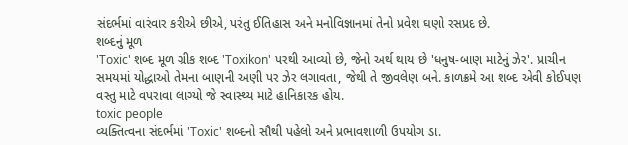સંદર્ભમાં વારંવાર કરીએ છીએ, પરંતુ ઈતિહાસ અને મનોવિજ્ઞાનમાં તેનો પ્રવેશ ઘણો રસપ્રદ છે.
શબ્દનું મૂળ
'Toxic' શબ્દ મૂળ ગ્રીક શબ્દ 'Toxikon' પરથી આવ્યો છે, જેનો અર્થ થાય છે 'ધનુષ-બાણ માટેનું ઝેર'. પ્રાચીન સમયમાં યોદ્ધાઓ તેમના બાણની અણી પર ઝેર લગાવતા, જેથી તે જીવલેણ બને. કાળક્રમે આ શબ્દ એવી કોઈપણ વસ્તુ માટે વપરાવા લાગ્યો જે સ્વાસ્થ્ય માટે હાનિકારક હોય.
toxic people
વ્યક્તિત્વના સંદર્ભમાં 'Toxic' શબ્દનો સૌથી પહેલો અને પ્રભાવશાળી ઉપયોગ ડા.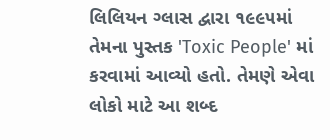લિલિયન ગ્લાસ દ્વારા ૧૯૯૫માં તેમના પુસ્તક 'Toxic People' માં કરવામાં આવ્યો હતો. તેમણે એવા લોકો માટે આ શબ્દ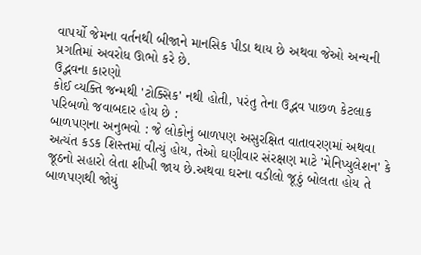વાપર્યો જેમના વર્તનથી બીજાને માનસિક પીડા થાય છે અથવા જેઓ અન્યની પ્રગતિમાં અવરોધ ઊભો કરે છે.
ઉદ્ભવના કારણો
કોઈ વ્યક્તિ જન્મથી 'ટોક્સિક' નથી હોતી, પરંતુ તેના ઉદ્ભવ પાછળ કેટલાક પરિબળો જવાબદાર હોય છે :
બાળપણના અનુભવો : જે લોકોનું બાળપણ અસુરક્ષિત વાતાવરણમાં અથવા અત્યંત કડક શિસ્તમાં વીત્યું હોય, તેઓ ઘણીવાર સંરક્ષણ માટે 'મેનિપ્યુલેશન' કે જૂઠનો સહારો લેતા શીખી જાય છે.અથવા ઘરના વડીલો જૂઠું બોલતા હોય તે બાળપણથી જોયું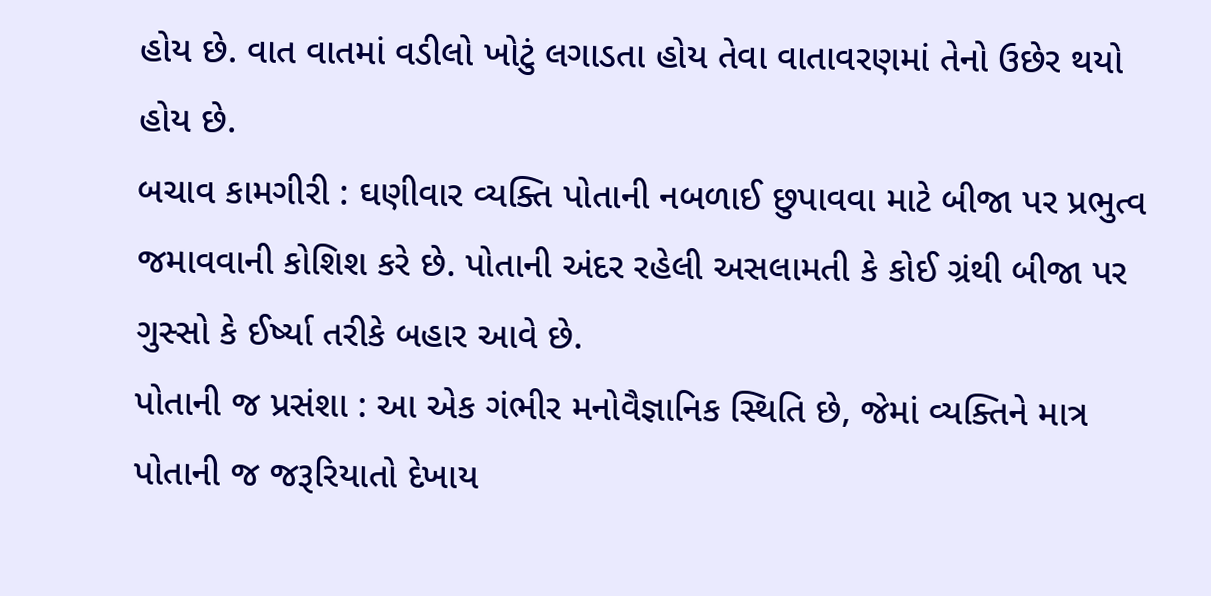હોય છે. વાત વાતમાં વડીલો ખોટું લગાડતા હોય તેવા વાતાવરણમાં તેનો ઉછેર થયો હોય છે.
બચાવ કામગીરી : ઘણીવાર વ્યક્તિ પોતાની નબળાઈ છુપાવવા માટે બીજા પર પ્રભુત્વ જમાવવાની કોશિશ કરે છે. પોતાની અંદર રહેલી અસલામતી કે કોઈ ગ્રંથી બીજા પર ગુસ્સો કે ઈર્ષ્યા તરીકે બહાર આવે છે.
પોતાની જ પ્રસંશા : આ એક ગંભીર મનોવૈજ્ઞાનિક સ્થિતિ છે, જેમાં વ્યક્તિને માત્ર પોતાની જ જરૂરિયાતો દેખાય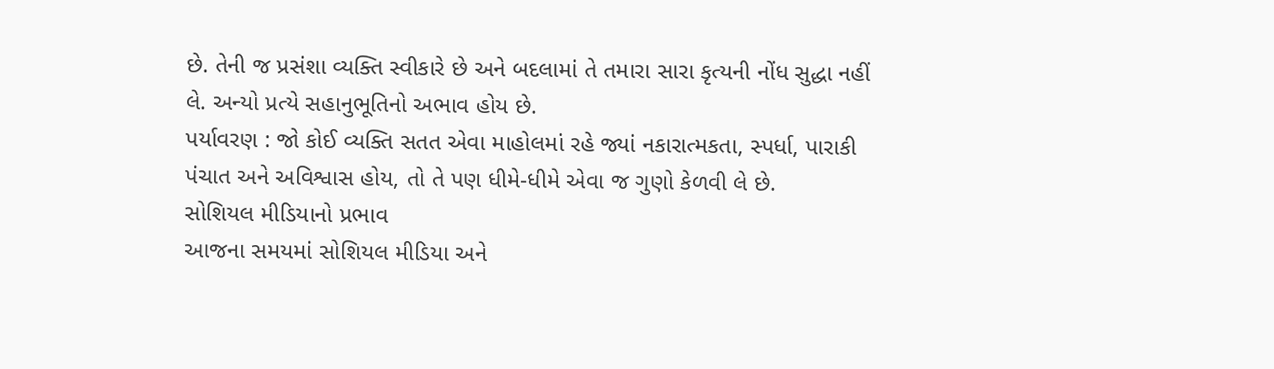છે. તેની જ પ્રસંશા વ્યક્તિ સ્વીકારે છે અને બદલામાં તે તમારા સારા કૃત્યની નોંધ સુદ્ધા નહીં લે. અન્યો પ્રત્યે સહાનુભૂતિનો અભાવ હોય છે.
પર્યાવરણ : જો કોઈ વ્યક્તિ સતત એવા માહોલમાં રહે જ્યાં નકારાત્મકતા, સ્પર્ધા, પારાકી પંચાત અને અવિશ્વાસ હોય, તો તે પણ ધીમે-ધીમે એવા જ ગુણો કેળવી લે છે.
સોશિયલ મીડિયાનો પ્રભાવ
આજના સમયમાં સોશિયલ મીડિયા અને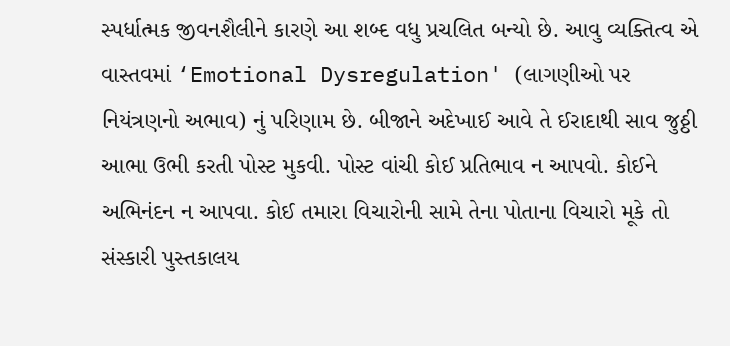સ્પર્ધાત્મક જીવનશૈલીને કારણે આ શબ્દ વધુ પ્રચલિત બન્યો છે. આવુ વ્યક્તિત્વ એ વાસ્તવમાં ‘Emotional Dysregulation' (લાગણીઓ પર નિયંત્રણનો અભાવ) નું પરિણામ છે. બીજાને અદેખાઈ આવે તે ઈરાદાથી સાવ જુઠ્ઠી આભા ઉભી કરતી પોસ્ટ મુકવી. પોસ્ટ વાંચી કોઈ પ્રતિભાવ ન આપવો. કોઈને અભિનંદન ન આપવા. કોઈ તમારા વિચારોની સામે તેના પોતાના વિચારો મૂકે તો સંસ્કારી પુસ્તકાલય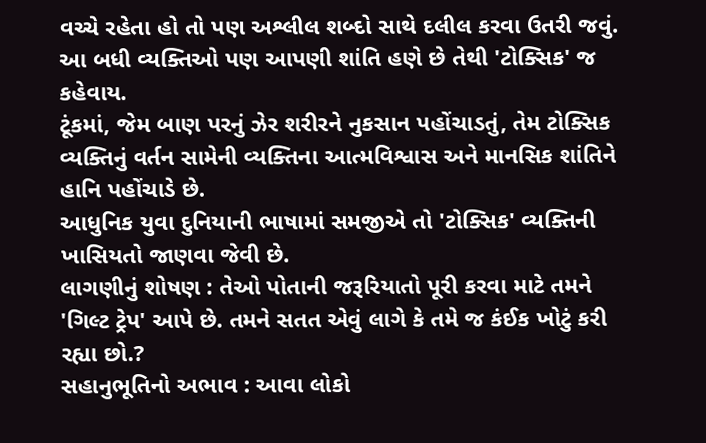વચ્ચે રહેતા હો તો પણ અશ્લીલ શબ્દો સાથે દલીલ કરવા ઉતરી જવું. આ બધી વ્યક્તિઓ પણ આપણી શાંતિ હણે છે તેથી 'ટોક્સિક' જ કહેવાય.
ટૂંકમાં, જેમ બાણ પરનું ઝેર શરીરને નુકસાન પહોંચાડતું, તેમ ટોક્સિક વ્યક્તિનું વર્તન સામેની વ્યક્તિના આત્મવિશ્વાસ અને માનસિક શાંતિને હાનિ પહોંચાડે છે.
આધુનિક યુવા દુનિયાની ભાષામાં સમજીએ તો 'ટોક્સિક' વ્યક્તિની ખાસિયતો જાણવા જેવી છે.
લાગણીનું શોષણ : તેઓ પોતાની જરૂરિયાતો પૂરી કરવા માટે તમને 'ગિલ્ટ ટ્રેપ' આપે છે. તમને સતત એવું લાગે કે તમે જ કંઈક ખોટું કરી રહ્યા છો.?
સહાનુભૂતિનો અભાવ : આવા લોકો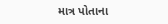માત્ર પોતાના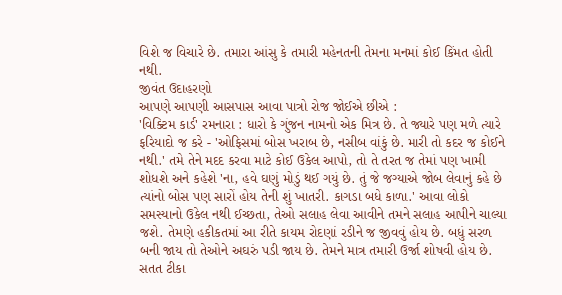વિશે જ વિચારે છે. તમારા આંસુ કે તમારી મહેનતની તેમના મનમાં કોઈ કિંમત હોતી નથી.
જીવંત ઉદાહરણો
આપણે આપણી આસપાસ આવા પાત્રો રોજ જોઈએ છીએ :
'વિક્ટિમ કાર્ડ' રમનારા : ધારો કે ગુંજન નામનો એક મિત્ર છે. તે જ્યારે પણ મળે ત્યારે ફરિયાદો જ કરે - 'ઓફિસમાં બોસ ખરાબ છે, નસીબ વાંકું છે. મારી તો કદર જ કોઈને નથી.' તમે તેને મદદ કરવા માટે કોઈ ઉકેલ આપો, તો તે તરત જ તેમાં પણ ખામી શોધશે અને કહેશે 'ના, હવે ઘણું મોડું થઈ ગયું છે. તું જે જગ્યાએ જોબ લેવાનું કહે છે ત્યાંનો બોસ પણ સારોં હોય તેની શું ખાતરી. કાગડા બધે કાળા.' આવા લોકો સમસ્યાનો ઉકેલ નથી ઈચ્છતા, તેઓ સલાહ લેવા આવીને તમને સલાહ આપીને ચાલ્યા જશે. તેમણે હકીકતમાં આ રીતે કાયમ રોદણાં રડીને જ જીવવું હોય છે. બધું સરળ બની જાય તો તેઓને અઘરું પડી જાય છે. તેમને માત્ર તમારી ઉર્જા શોષવી હોય છે.
સતત ટીકા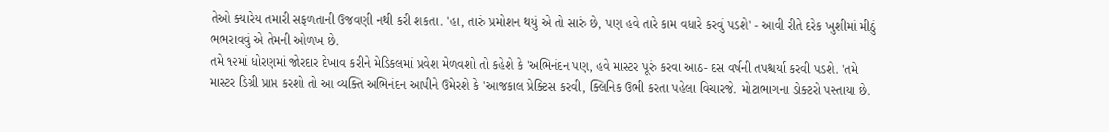તેઓ ક્યારેય તમારી સફળતાની ઉજવણી નથી કરી શકતા. 'હા, તારું પ્રમોશન થયું એ તો સારું છે, પણ હવે તારે કામ વધારે કરવું પડશે' - આવી રીતે દરેક ખુશીમાં મીઠું ભભરાવવું એ તેમની ઓળખ છે.
તમે ૧૨માં ધોરણમાં જોરદાર દેખાવ કરીને મેડિકલમાં પ્રવેશ મેળવશો તો કહેશે કે 'અભિનંદન પણ, હવે માસ્ટર પૂરું કરવા આઠ- દસ વર્ષની તપશ્ચર્યા કરવી પડશે. 'તમે માસ્ટર ડિગ્રી પ્રાપ્ત કરશો તો આ વ્યક્તિ અભિનંદન આપીને ઉમેરશે કે 'આજકાલ પ્રેક્ટિસ કરવી, ક્લિનિક ઉભી કરતા પહેલા વિચારજે. મોટાભાગના ડોક્ટરો પસ્તાયા છે.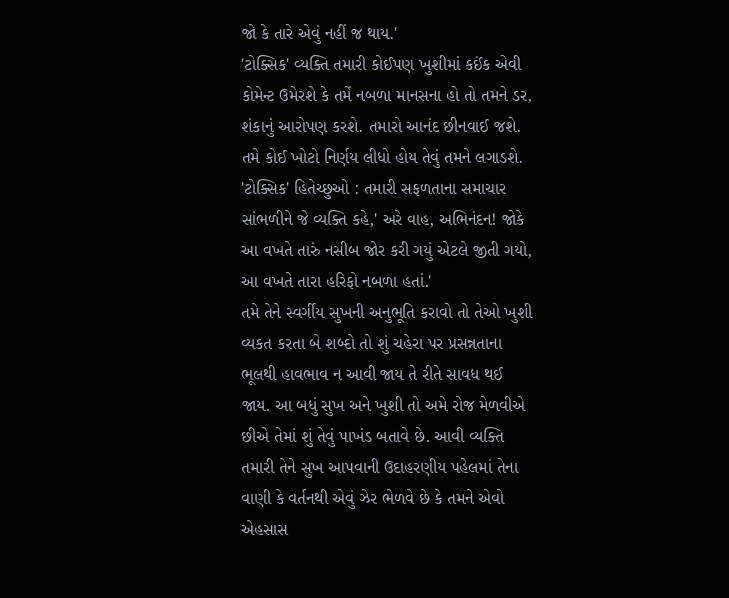જો કે તારે એવું નહીં જ થાય.'
'ટોક્સિક' વ્યક્તિ તમારી કોઈપણ ખુશીમાં કઈંક એવી કોમેન્ટ ઉમેરશે કે તમેં નબળા માનસના હો તો તમને ડર, શંકાનું આરોપણ કરશે. તમારો આનંદ છીનવાઈ જશે. તમે કોઈ ખોટો નિર્ણય લીધો હોય તેવું તમને લગાડશે.
'ટોક્સિક' હિતેચ્છુઓ : તમારી સફળતાના સમાચાર સાંભળીને જે વ્યક્તિ કહે,' અરે વાહ, અભિનંદન! જોકે આ વખતે તારું નસીબ જોર કરી ગયું એટલે જીતી ગયો, આ વખતે તારા હરિફો નબળા હતાં.'
તમે તેને સ્વર્ગીય સુખની અનુભૂતિ કરાવો તો તેઓ ખુશી વ્યકત કરતા બે શબ્દો તો શું ચહેરા પર પ્રસન્નતાના ભૂલથી હાવભાવ ન આવી જાય તે રીતે સાવધ થઈ જાય. આ બધું સુખ અને ખુશી તો અમે રોજ મેળવીએ છીએ તેમાં શું તેવું પાખંડ બતાવે છે. આવી વ્યક્તિ તમારી તેને સુખ આપવાની ઉદાહરણીય પહેલમાં તેના વાણી કે વર્તનથી એવું ઝેર ભેળવે છે કે તમને એવો એહસાસ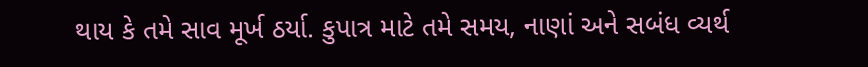થાય કે તમે સાવ મૂર્ખ ઠર્યા. કુપાત્ર માટે તમે સમય, નાણાં અને સબંધ વ્યર્થ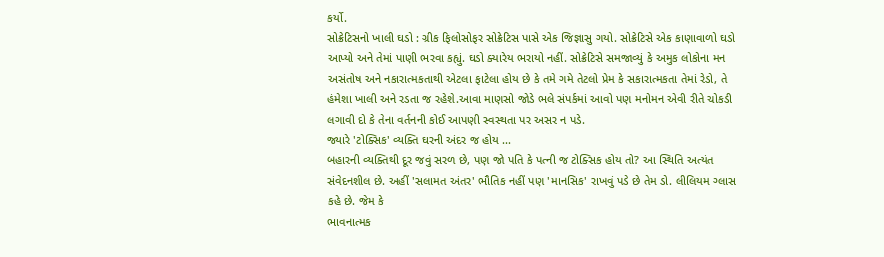કર્યો.
સોક્રેટિસનો ખાલી ઘડો : ગ્રીક ફિલોસોફર સોક્રેટિસ પાસે એક જિજ્ઞાસુ ગયો. સોક્રેટિસે એક કાણાવાળો ઘડો આપ્યો અને તેમાં પાણી ભરવા કહ્યું. ઘડો ક્યારેય ભરાયો નહીં. સોક્રેટિસે સમજાવ્યું કે અમુક લોકોના મન અસંતોષ અને નકારાત્મકતાથી એટલા ફાટેલા હોય છે કે તમે ગમે તેટલો પ્રેમ કે સકારાત્મકતા તેમાં રેડો, તે હંમેશા ખાલી અને રડતા જ રહેશે.આવા માણસો જોડે ભલે સંપર્કમાં આવો પણ મનોમન એવી રીતે ચોકડી લગાવી દો કે તેના વર્તનની કોઈ આપણી સ્વસ્થતા પર અસર ન પડે.
જ્યારે 'ટોક્સિક' વ્યક્તિ ઘરની અંદર જ હોય ...
બહારની વ્યક્તિથી દૂર જવું સરળ છે, પણ જો પતિ કે પત્ની જ ટોક્સિક હોય તો? આ સ્થિતિ અત્યંત સંવેદનશીલ છે. અહીં 'સલામત અંતર' ભૌતિક નહીં પણ 'માનસિક' રાખવું પડે છે તેમ ડો. લીલિયમ ગ્લાસ કહે છે. જેમ કે
ભાવનાત્મક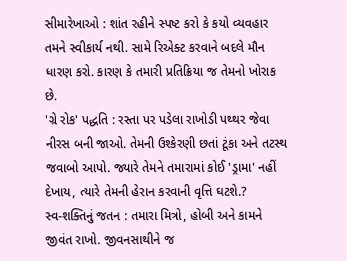સીમારેખાઓ : શાંત રહીને સ્પષ્ટ કરો કે કયો વ્યવહાર તમને સ્વીકાર્ય નથી. સામે રિએક્ટ કરવાને બદલે મૌન ધારણ કરો. કારણ કે તમારી પ્રતિક્રિયા જ તેમનો ખોરાક છે.
'ગ્રે રોક' પદ્ધતિ : રસ્તા પર પડેલા રાખોડી પથ્થર જેવા નીરસ બની જાઓ. તેમની ઉશ્કેરણી છતાં ટૂંકા અને તટસ્થ જવાબો આપો. જ્યારે તેમને તમારામાં કોઈ 'ડ્રામા' નહીં દેખાય, ત્યારે તેમની હેરાન કરવાની વૃત્તિ ઘટશે.?
સ્વ-શક્તિનું જતન : તમારા મિત્રો, હોબી અને કામને જીવંત રાખો. જીવનસાથીને જ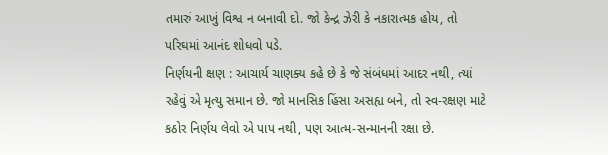તમારું આખું વિશ્વ ન બનાવી દો. જો કેન્દ્ર ઝેરી કે નકારાત્મક હોય, તો પરિઘમાં આનંદ શોધવો પડે.
નિર્ણયની ક્ષણ : આચાર્ય ચાણક્ય કહે છે કે જે સંબંધમાં આદર નથી, ત્યાં રહેવું એ મૃત્યુ સમાન છે. જો માનસિક હિંસા અસહ્ય બને, તો સ્વ-રક્ષણ માટે કઠોર નિર્ણય લેવો એ પાપ નથી, પણ આત્મ-સન્માનની રક્ષા છે.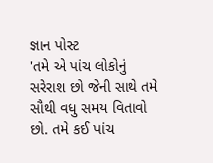જ્ઞાન પોસ્ટ
'તમે એ પાંચ લોકોનું સરેરાશ છો જેની સાથે તમે સૌથી વધુ સમય વિતાવો છો. તમે કઈ પાંચ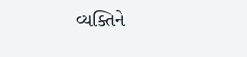વ્યક્તિને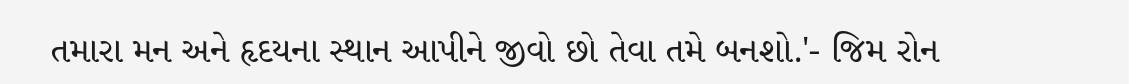તમારા મન અને હૃદયના સ્થાન આપીને જીવો છો તેવા તમે બનશો.'- જિમ રોન